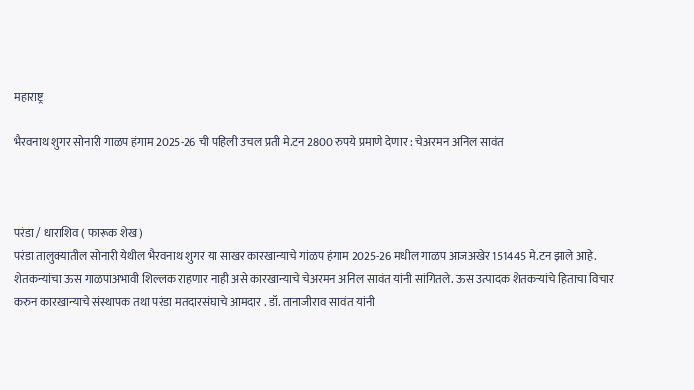महाराष्ट्र

भैरवनाथ शुगर सोनारी गाळप हंगाम 2025-26 ची पहिली उचल प्रती मे.टन 2800 रुपये प्रमाणे देणार : चेअरमन अनिल सावंत



परंडा / धाराशिव ( फारूक शेख )
परंडा तालुक्यातील सोनारी येथील भैरवनाथ शुगर या साखर कारखान्याचे गांळप हंगाम 2025-26 मधील गाळप आजअखेर 151445 मे.टन झाले आहे. शेतकन्यांचा ऊस गाळपाअभावी शिल्लक राहणार नाही असे कारखान्याचे चेअरमन अनिल सावंत यांनी सांगितले. ऊस उत्पादक शेतकऱ्यांचे हिताचा विचार करुन कारखान्याचे संस्थापक तथा परंडा मतदारसंघाचे आमदार . डॉ. तानाजीराव सावंत यांनी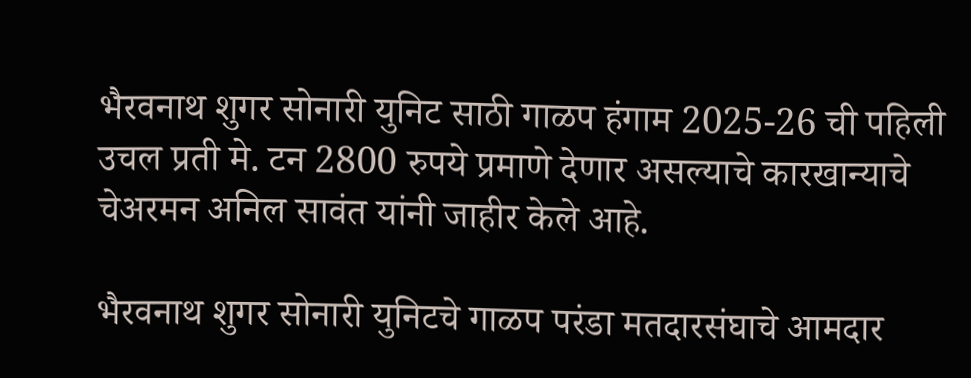भैरवनाथ शुगर सोनारी युनिट साठी गाळप हंगाम 2025-26 ची पहिली उचल प्रती मे. टन 2800 रुपये प्रमाणे देणार असल्याचे कारखान्याचे चेअरमन अनिल सावंत यांनी जाहीर केले आहे.

भैरवनाथ शुगर सोनारी युनिटचे गाळप परंडा मतदारसंघाचे आमदार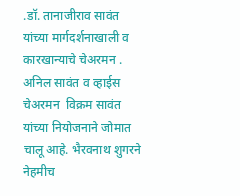.डॉ. तानाजीराव सावंत यांच्या मार्गदर्शनाखाली व कारखान्याचे चेअरमन . अनिल सावंत व व्हाईस चेअरमन  विक्रम सावंत यांच्या नियोजनाने जोमात चालू आहे. भैरवनाथ शुगरने नेहमीच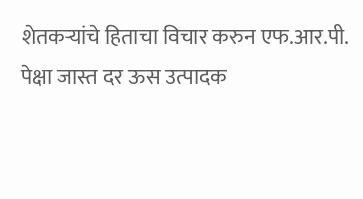शेतकऱ्यांचे हिताचा विचार करुन एफ.आर.पी. पेक्षा जास्त दर ऊस उत्पादक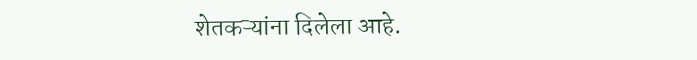शेतकऱ्यांना दिलेला आहे.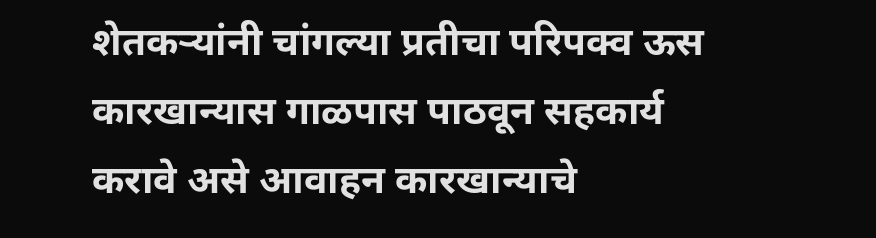शेतकऱ्यांनी चांगल्या प्रतीचा परिपक्व ऊस कारखान्यास गाळपास पाठवून सहकार्य करावे असे आवाहन कारखान्याचे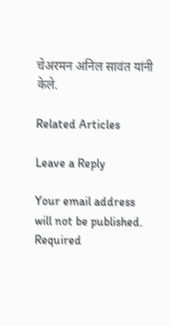चेअरमन अनिल सावंत यांनी केले.

Related Articles

Leave a Reply

Your email address will not be published. Required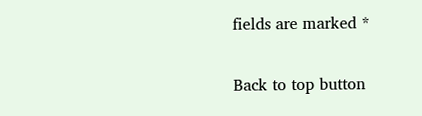fields are marked *

Back to top button